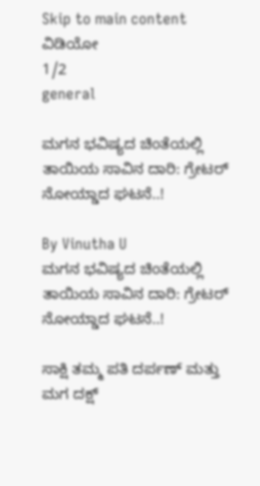Skip to main content
ವಿಡಿಯೋ
1/2
general

ಮಗನ ಭವಿಷ್ಯದ ಚಿಂತೆಯಲ್ಲಿ ತಾಯಿಯ ಸಾವಿನ ದಾರಿ: ಗ್ರೇಟರ್ ನೋಯ್ಡಾದ ಘಟನೆ..!

By Vinutha U
ಮಗನ ಭವಿಷ್ಯದ ಚಿಂತೆಯಲ್ಲಿ ತಾಯಿಯ ಸಾವಿನ ದಾರಿ: ಗ್ರೇಟರ್ ನೋಯ್ಡಾದ ಘಟನೆ..!

ಸಾಕ್ಷಿ ತಮ್ಮ ಪತಿ ದರ್ಪಣ್ ಮತ್ತು ಮಗ ದಕ್ಷ್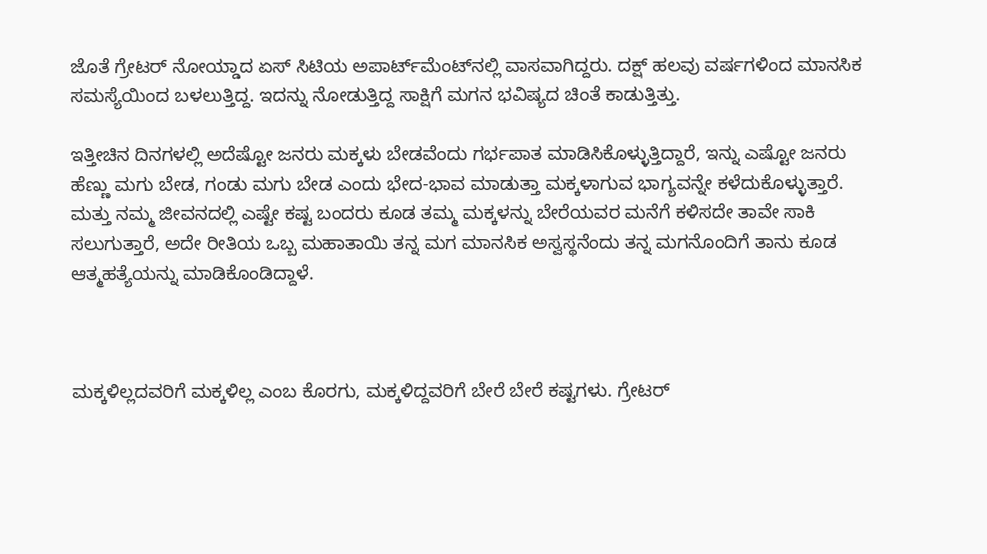ಜೊತೆ ಗ್ರೇಟರ್ ನೋಯ್ಡಾದ ಏಸ್ ಸಿಟಿಯ ಅಪಾರ್ಟ್‌ಮೆಂಟ್‌ನಲ್ಲಿ ವಾಸವಾಗಿದ್ದರು. ದಕ್ಷ್ ಹಲವು ವರ್ಷಗಳಿಂದ ಮಾನಸಿಕ ಸಮಸ್ಯೆಯಿಂದ ಬಳಲುತ್ತಿದ್ದ. ಇದನ್ನು ನೋಡುತ್ತಿದ್ದ ಸಾಕ್ಷಿಗೆ ಮಗನ ಭವಿಷ್ಯದ ಚಿಂತೆ ಕಾಡುತ್ತಿತ್ತು.

ಇತ್ತೀಚಿನ ದಿನಗಳಲ್ಲಿ ಅದೆಷ್ಟೋ ಜನರು ಮಕ್ಕಳು ಬೇಡವೆಂದು ಗರ್ಭಪಾತ ಮಾಡಿಸಿಕೊಳ್ಳುತ್ತಿದ್ದಾರೆ, ಇನ್ನು ಎಷ್ಟೋ ಜನರು ಹೆಣ್ಣು ಮಗು ಬೇಡ, ಗಂಡು ಮಗು ಬೇಡ ಎಂದು ಭೇದ-ಭಾವ ಮಾಡುತ್ತಾ ಮಕ್ಕಳಾಗುವ ಭಾಗ್ಯವನ್ನೇ ಕಳೆದುಕೊಳ್ಳುತ್ತಾರೆ. ಮತ್ತು ನಮ್ಮ ಜೀವನದಲ್ಲಿ ಎಷ್ಟೇ ಕಷ್ಟ ಬಂದರು ಕೂಡ ತಮ್ಮ ಮಕ್ಕಳನ್ನು ಬೇರೆಯವರ ಮನೆಗೆ ಕಳಿಸದೇ ತಾವೇ ಸಾಕಿ ಸಲುಗುತ್ತಾರೆ, ಅದೇ ರೀತಿಯ ಒಬ್ಬ ಮಹಾತಾಯಿ ತನ್ನ ಮಗ ಮಾನಸಿಕ ಅಸ್ವಸ್ಥನೆಂದು ತನ್ನ ಮಗನೊಂದಿಗೆ ತಾನು ಕೂಡ ಆತ್ಮಹತ್ಯೆಯನ್ನು ಮಾಡಿಕೊಂಡಿದ್ದಾಳೆ.



ಮಕ್ಕಳಿಲ್ಲದವರಿಗೆ ಮಕ್ಕಳಿಲ್ಲ ಎಂಬ ಕೊರಗು, ಮಕ್ಕಳಿದ್ದವರಿಗೆ ಬೇರೆ ಬೇರೆ ಕಷ್ಟಗಳು. ಗ್ರೇಟರ್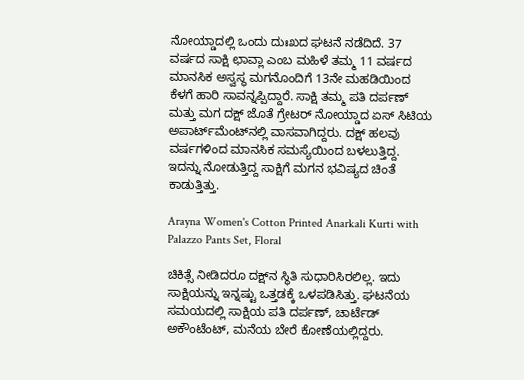ನೋಯ್ಡಾದಲ್ಲಿ ಒಂದು ದುಃಖದ ಘಟನೆ ನಡೆದಿದೆ. 37 ವರ್ಷದ ಸಾಕ್ಷಿ ಛಾವ್ಲಾ ಎಂಬ ಮಹಿಳೆ ತಮ್ಮ 11 ವರ್ಷದ ಮಾನಸಿಕ ಅಸ್ವಸ್ಥ ಮಗನೊಂದಿಗೆ 13ನೇ ಮಹಡಿಯಿಂದ ಕೆಳಗೆ ಹಾರಿ ಸಾವನ್ನಪ್ಪಿದ್ದಾರೆ. ಸಾಕ್ಷಿ ತಮ್ಮ ಪತಿ ದರ್ಪಣ್ ಮತ್ತು ಮಗ ದಕ್ಷ್ ಜೊತೆ ಗ್ರೇಟರ್ ನೋಯ್ಡಾದ ಏಸ್ ಸಿಟಿಯ ಅಪಾರ್ಟ್‌ಮೆಂಟ್‌ನಲ್ಲಿ ವಾಸವಾಗಿದ್ದರು. ದಕ್ಷ್ ಹಲವು ವರ್ಷಗಳಿಂದ ಮಾನಸಿಕ ಸಮಸ್ಯೆಯಿಂದ ಬಳಲುತ್ತಿದ್ದ. ಇದನ್ನು ನೋಡುತ್ತಿದ್ದ ಸಾಕ್ಷಿಗೆ ಮಗನ ಭವಿಷ್ಯದ ಚಿಂತೆ ಕಾಡುತ್ತಿತ್ತು.

Arayna Women's Cotton Printed Anarkali Kurti with Palazzo Pants Set, Floral

ಚಿಕಿತ್ಸೆ ನೀಡಿದರೂ ದಕ್ಷ್‌ನ ಸ್ಥಿತಿ ಸುಧಾರಿಸಿರಲಿಲ್ಲ. ಇದು ಸಾಕ್ಷಿಯನ್ನು ಇನ್ನಷ್ಟು ಒತ್ತಡಕ್ಕೆ ಒಳಪಡಿಸಿತ್ತು. ಘಟನೆಯ ಸಮಯದಲ್ಲಿ ಸಾಕ್ಷಿಯ ಪತಿ ದರ್ಪಣ್, ಚಾರ್ಟೆಡ್ ಅಕೌಂಟೆಂಟ್, ಮನೆಯ ಬೇರೆ ಕೋಣೆಯಲ್ಲಿದ್ದರು.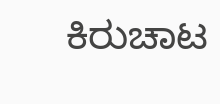ಕಿರುಚಾಟ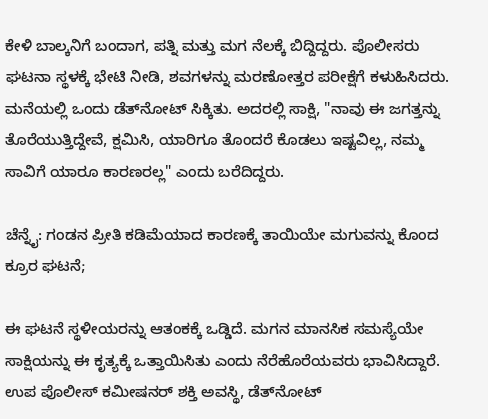ಕೇಳಿ ಬಾಲ್ಕನಿಗೆ ಬಂದಾಗ, ಪತ್ನಿ ಮತ್ತು ಮಗ ನೆಲಕ್ಕೆ ಬಿದ್ದಿದ್ದರು. ಪೊಲೀಸರು ಘಟನಾ ಸ್ಥಳಕ್ಕೆ ಭೇಟಿ ನೀಡಿ, ಶವಗಳನ್ನು ಮರಣೋತ್ತರ ಪರೀಕ್ಷೆಗೆ ಕಳುಹಿಸಿದರು. ಮನೆಯಲ್ಲಿ ಒಂದು ಡೆತ್‌ನೋಟ್ ಸಿಕ್ಕಿತು. ಅದರಲ್ಲಿ ಸಾಕ್ಷಿ, "ನಾವು ಈ ಜಗತ್ತನ್ನು ತೊರೆಯುತ್ತಿದ್ದೇವೆ, ಕ್ಷಮಿಸಿ, ಯಾರಿಗೂ ತೊಂದರೆ ಕೊಡಲು ಇಷ್ಟವಿಲ್ಲ, ನಮ್ಮ ಸಾವಿಗೆ ಯಾರೂ ಕಾರಣರಲ್ಲ" ಎಂದು ಬರೆದಿದ್ದರು.

ಚೆನ್ನೈ: ಗಂಡನ ಪ್ರೀತಿ ಕಡಿಮೆಯಾದ ಕಾರಣಕ್ಕೆ ತಾಯಿಯೇ ಮಗುವನ್ನು ಕೊಂದ ಕ್ರೂರ ಘಟನೆ;

ಈ ಘಟನೆ ಸ್ಥಳೀಯರನ್ನು ಆತಂಕಕ್ಕೆ ಒಡ್ಡಿದೆ. ಮಗನ ಮಾನಸಿಕ ಸಮಸ್ಯೆಯೇ ಸಾಕ್ಷಿಯನ್ನು ಈ ಕೃತ್ಯಕ್ಕೆ ಒತ್ತಾಯಿಸಿತು ಎಂದು ನೆರೆಹೊರೆಯವರು ಭಾವಿಸಿದ್ದಾರೆ. ಉಪ ಪೊಲೀಸ್ ಕಮೀಷನರ್ ಶಕ್ತಿ ಅವಸ್ಥಿ, ಡೆತ್‌ನೋಟ್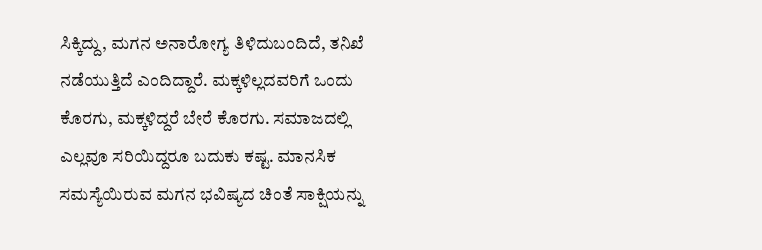ಸಿಕ್ಕಿದ್ದು, ಮಗನ ಅನಾರೋಗ್ಯ ತಿಳಿದುಬಂದಿದೆ, ತನಿಖೆ ನಡೆಯುತ್ತಿದೆ ಎಂದಿದ್ದಾರೆ. ಮಕ್ಕಳಿಲ್ಲದವರಿಗೆ ಒಂದು ಕೊರಗು, ಮಕ್ಕಳಿದ್ದರೆ ಬೇರೆ ಕೊರಗು. ಸಮಾಜದಲ್ಲಿ ಎಲ್ಲವೂ ಸರಿಯಿದ್ದರೂ ಬದುಕು ಕಷ್ಟ. ಮಾನಸಿಕ ಸಮಸ್ಯೆಯಿರುವ ಮಗನ ಭವಿಷ್ಯದ ಚಿಂತೆ ಸಾಕ್ಷಿಯನ್ನು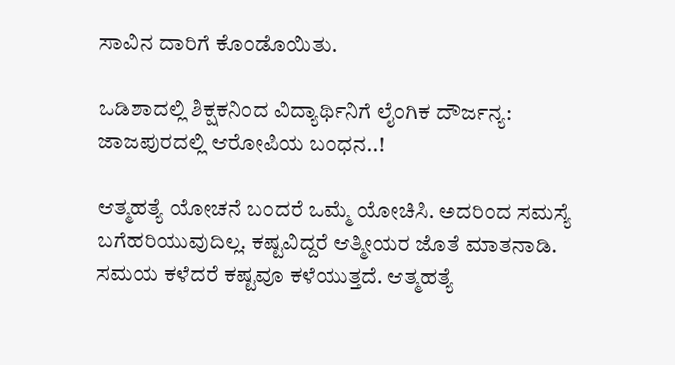ಸಾವಿನ ದಾರಿಗೆ ಕೊಂಡೊಯಿತು.

ಒಡಿಶಾದಲ್ಲಿ ಶಿಕ್ಷಕನಿಂದ ವಿದ್ಯಾರ್ಥಿನಿಗೆ ಲೈಂಗಿಕ ದೌರ್ಜನ್ಯ: ಜಾಜಪುರದಲ್ಲಿ ಆರೋಪಿಯ ಬಂಧನ..!

ಆತ್ಮಹತ್ಯೆ ಯೋಚನೆ ಬಂದರೆ ಒಮ್ಮೆ ಯೋಚಿಸಿ. ಅದರಿಂದ ಸಮಸ್ಯೆ ಬಗೆಹರಿಯುವುದಿಲ್ಲ. ಕಷ್ಟವಿದ್ದರೆ ಆತ್ಮೀಯರ ಜೊತೆ ಮಾತನಾಡಿ. ಸಮಯ ಕಳೆದರೆ ಕಷ್ಟವೂ ಕಳೆಯುತ್ತದೆ. ಆತ್ಮಹತ್ಯೆ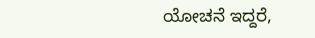ಯೋಚನೆ ಇದ್ದರೆ,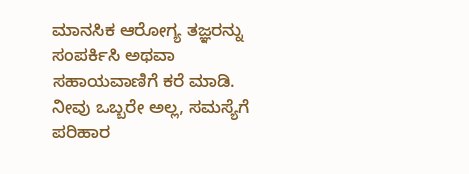ಮಾನಸಿಕ ಆರೋಗ್ಯ ತಜ್ಞರನ್ನು ಸಂಪರ್ಕಿಸಿ ಅಥವಾ ಸಹಾಯವಾಣಿಗೆ ಕರೆ ಮಾಡಿ. ನೀವು ಒಬ್ಬರೇ ಅಲ್ಲ, ಸಮಸ್ಯೆಗೆ ಪರಿಹಾರ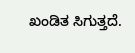ಖಂಡಿತ ಸಿಗುತ್ತದೆ.